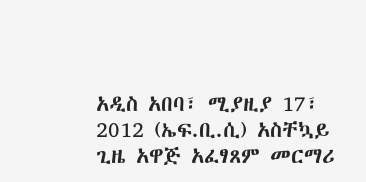አዲስ አበባ፣ ሚያዚያ 17፣ 2012 (ኤፍ.ቢ.ሲ) አስቸኳይ ጊዜ አዋጅ አፈፃጸም መርማሪ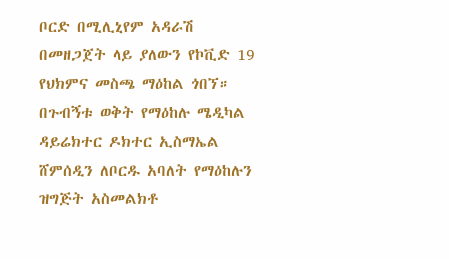ቦርድ በሚሊኒየም አዳራሽ በመዘጋጀት ላይ ያለውን የኮቪድ 19 የህክምና መስጫ ማዕከል ጎበኘ።
በጉብኝቱ ወቅት የማዕከሉ ሜዲካል ዳይሬክተር ዶክተር ኢስማኤል ሸምሰዲን ለቦርዱ አባለት የማዕከሉን ዝግጅት አስመልክቶ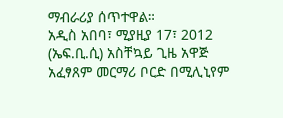ማብራሪያ ሰጥተዋል።
አዲስ አበባ፣ ሚያዚያ 17፣ 2012 (ኤፍ.ቢ.ሲ) አስቸኳይ ጊዜ አዋጅ አፈፃጸም መርማሪ ቦርድ በሚሊኒየም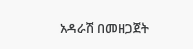አዳራሽ በመዘጋጀት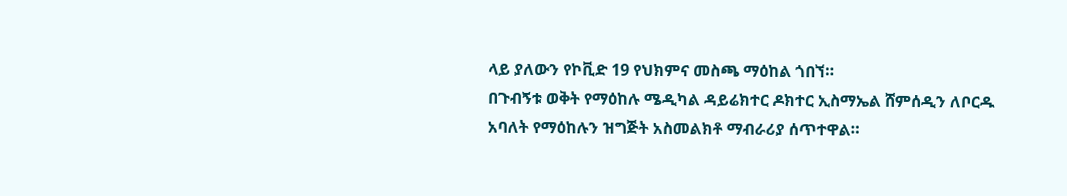ላይ ያለውን የኮቪድ 19 የህክምና መስጫ ማዕከል ጎበኘ።
በጉብኝቱ ወቅት የማዕከሉ ሜዲካል ዳይሬክተር ዶክተር ኢስማኤል ሸምሰዲን ለቦርዱ አባለት የማዕከሉን ዝግጅት አስመልክቶ ማብራሪያ ሰጥተዋል።